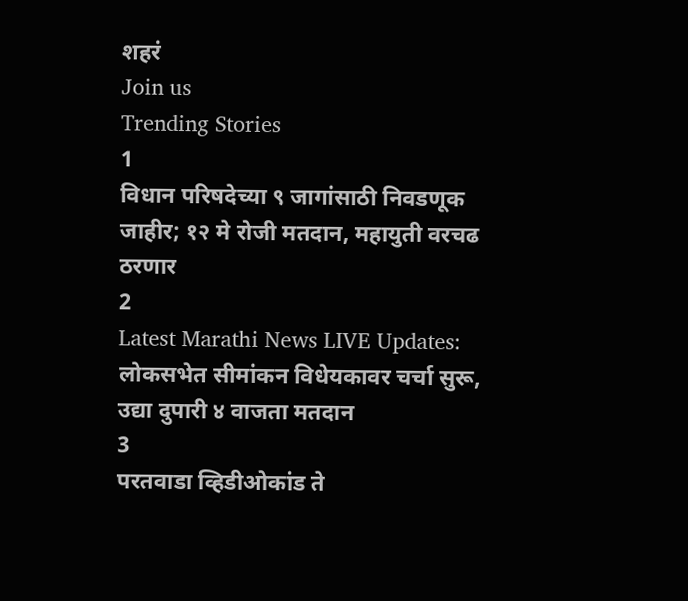शहरं
Join us
Trending Stories
1
विधान परिषदेच्या ९ जागांसाठी निवडणूक जाहीर; १२ मे रोजी मतदान, महायुती वरचढ ठरणार
2
Latest Marathi News LIVE Updates: लोकसभेत सीमांकन विधेयकावर चर्चा सुरू, उद्या दुपारी ४ वाजता मतदान
3
परतवाडा व्हिडीओकांड ते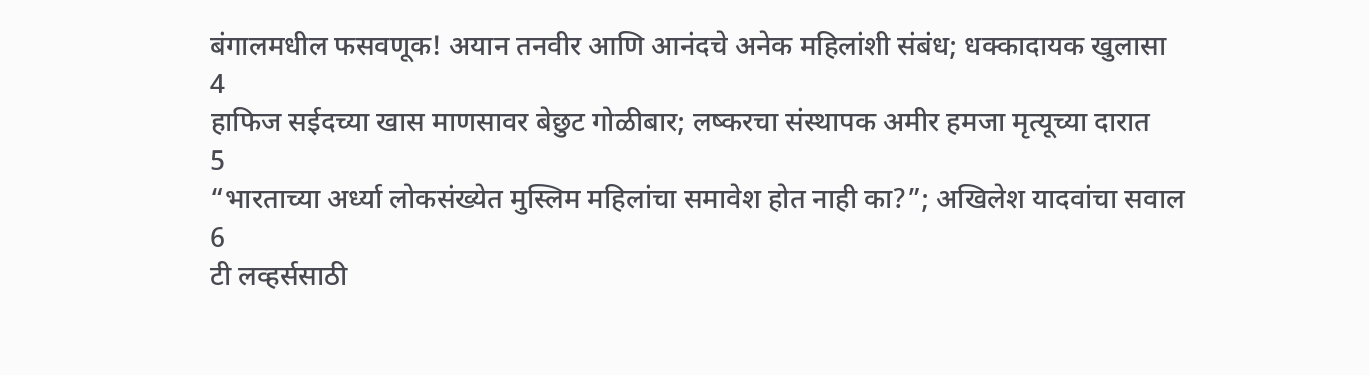बंगालमधील फसवणूक! अयान तनवीर आणि आनंदचे अनेक महिलांशी संबंध; धक्कादायक खुलासा
4
हाफिज सईदच्या खास माणसावर बेछुट गोळीबार; लष्करचा संस्थापक अमीर हमजा मृत्यूच्या दारात
5
“भारताच्या अर्ध्या लोकसंख्येत मुस्लिम महिलांचा समावेश होत नाही का?”; अखिलेश यादवांचा सवाल
6
टी लव्हर्ससाठी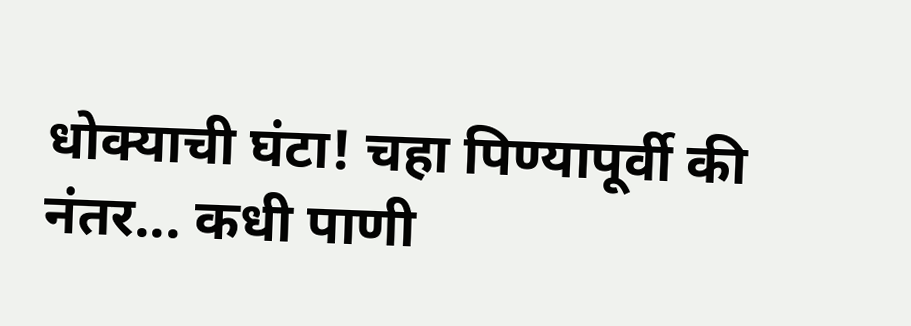धोक्याची घंटा! चहा पिण्यापूर्वी की नंतर... कधी पाणी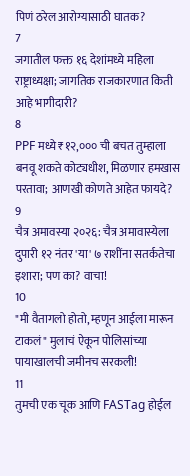पिणं ठरेल आरोग्यासाठी घातक?
7
जगातील फक्त १६ देशांमध्ये महिला राष्ट्राध्यक्षा; जागतिक राजकारणात किती आहे भागीदारी?
8
PPF मध्ये ₹१२,००० ची बचत तुम्हाला बनवू शकते कोट्यधीश, मिळणार हमखास परतावा; आणखी कोणते आहेत फायदे?
9
चैत्र अमावस्या २०२६: चैत्र अमावास्येला दुपारी १२ नंतर 'या' ७ राशींना सतर्कतेचा इशारा; पण का? वाचा!
10
"मी वैतागलो होतो, म्हणून आईला मारून टाकलं" मुलाचं ऐकून पोलिसांच्या पायाखालची जमीनच सरकली!
11
तुमची एक चूक आणि FASTag होईल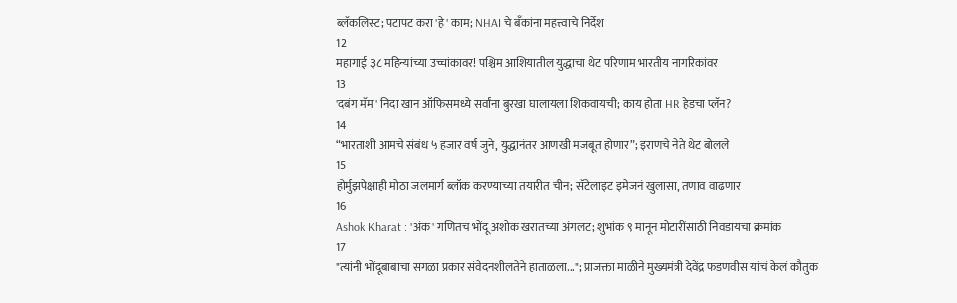ब्लॅकलिस्ट; पटापट करा 'हे' काम; NHAI चे बँकांना महत्त्वाचे निर्देश
12
महागाई ३८ महिन्यांच्या उच्चांकावर! पश्चिम आशियातील युद्धाचा थेट परिणाम भारतीय नागरिकांवर
13
'दबंग मॅम' निदा खान ऑफिसमध्ये सर्वांना बुरखा घालायला शिकवायची; काय होता HR हेडचा प्लॅन?
14
“भारताशी आमचे संबंध ५ हजार वर्ष जुने, युद्धानंतर आणखी मजबूत होणार”; इराणचे नेते थेट बोलले
15
होर्मुझपेक्षाही मोठा जलमार्ग ब्लॉक करण्याच्या तयारीत चीन; सॅटेलाइट इमेजनं खुलासा, तणाव वाढणार
16
Ashok Kharat : 'अंक' गणितच भोंदू अशोक खरातच्या अंगलट; शुभांक ९ मानून मोटारींसाठी निवडायचा क्रमांक
17
"त्यांनी भोंदूबाबाचा सगळा प्रकार संवेदनशीलतेने हाताळला..."; प्राजक्ता माळीने मुख्यमंत्री देवेंद्र फडणवीस यांचं केलं कौतुक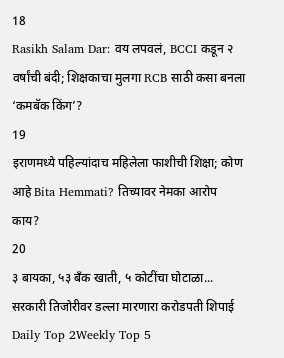18
Rasikh Salam Dar: वय लपवलं, BCCI कडून २ वर्षांची बंदी; शिक्षकाचा मुलगा RCB साठी कसा बनला ‘कमबॅक किंग’?
19
इराणमध्ये पहिल्यांदाच महिलेला फाशीची शिक्षा; कोण आहे Bita Hemmati? तिच्यावर नेमका आरोप काय?
20
३ बायका, ५३ बँक खाती, ५ कोटींचा घोटाळा... सरकारी तिजोरीवर डल्ला मारणारा करोडपती शिपाई
Daily Top 2Weekly Top 5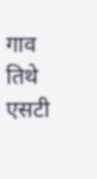गाव तिथे एसटी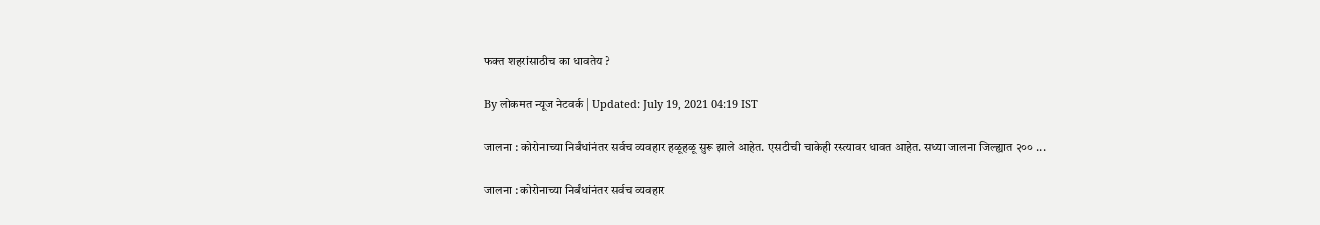फक्त शहरांसाठीच का धावतेय ?

By लोकमत न्यूज नेटवर्क | Updated: July 19, 2021 04:19 IST

जालना : कोरोनाच्या निर्बंधांनंतर सर्वच व्यवहार हळूहळू सुरू झाले आहेत. एसटीची चाकेही रस्त्यावर धावत आहेत. सध्या जालना जिल्ह्यात २०० ...

जालना : कोरोनाच्या निर्बंधांनंतर सर्वच व्यवहार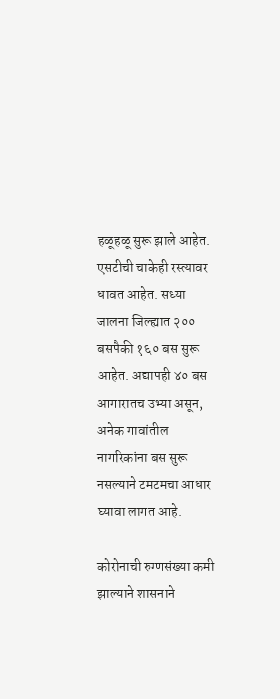हळूहळू सुरू झाले आहेत. एसटीची चाकेही रस्त्यावर धावत आहेत. सध्या जालना जिल्ह्यात २०० बसपैकी १६० बस सुरू आहेत. अद्यापही ४० बस आगारातच उभ्या असून, अनेक गावांतील नागरिकांना बस सुरू नसल्याने टमटमचा आधार घ्यावा लागत आहे.

कोरोनाची रुग्णसंख्या कमी झाल्याने शासनाने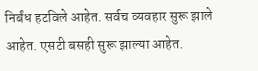निर्बंध हटविले आहेत. सर्वच व्यवहार सुरू झाले आहेत. एसटी बसही सुरू झाल्या आहेत.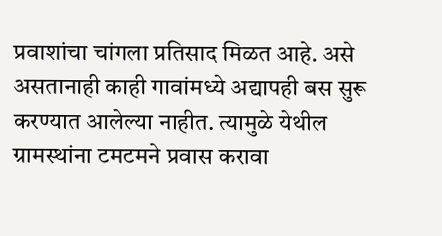प्रवाशांचा चांगला प्रतिसाद मिळत आहे. असे असतानाही काही गावांमध्ये अद्यापही बस सुरू करण्यात आलेल्या नाहीत. त्यामुळे येथील ग्रामस्थांना टमटमने प्रवास करावा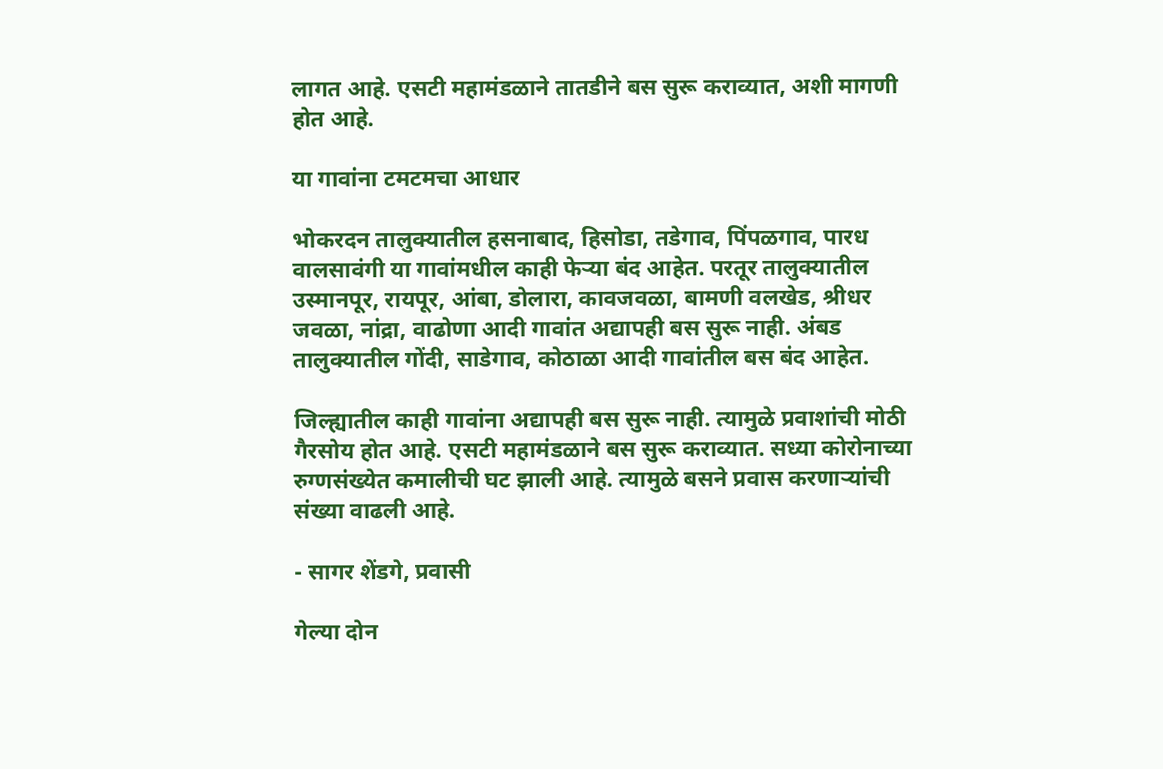लागत आहे. एसटी महामंडळाने तातडीने बस सुरू कराव्यात, अशी मागणी होत आहे.

या गावांना टमटमचा आधार

भोकरदन तालुक्यातील हसनाबाद, हिसोडा, तडेगाव, पिंपळगाव, पारध वालसावंगी या गावांमधील काही फेऱ्या बंद आहेत. परतूर तालुक्यातील उस्मानपूर, रायपूर, आंबा, डोलारा, कावजवळा, बामणी वलखेड, श्रीधर जवळा, नांद्रा, वाढोणा आदी गावांत अद्यापही बस सुरू नाही. अंबड तालुक्यातील गोंदी, साडेगाव, कोठाळा आदी गावांतील बस बंद आहेत.

जिल्ह्यातील काही गावांना अद्यापही बस सुरू नाही. त्यामुळे प्रवाशांची मोठी गैरसोय होत आहे. एसटी महामंडळाने बस सुरू कराव्यात. सध्या कोरोनाच्या रुग्णसंख्येत कमालीची घट झाली आहे. त्यामुळे बसने प्रवास करणाऱ्यांची संख्या वाढली आहे.

- सागर शेंडगे, प्रवासी

गेल्या दोन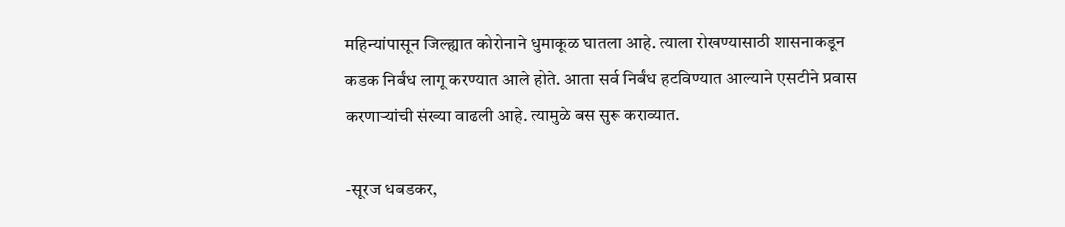महिन्यांपासून जिल्ह्यात कोरोनाने धुमाकूळ घातला आहे. त्याला रोखण्यासाठी शासनाकडून कडक निर्बंध लागू करण्यात आले होते. आता सर्व निर्बंध हटविण्यात आल्याने एसटीने प्रवास करणाऱ्यांची संख्या वाढली आहे. त्यामुळे बस सुरू कराव्यात.

-सूरज धबडकर,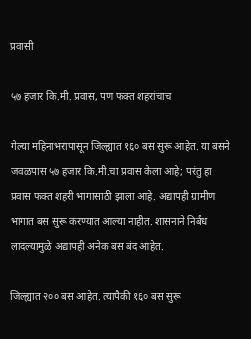प्रवासी

५७ हजार कि.मी. प्रवास, पण फक्त शहरांचाच

गेल्या महिनाभरापासून जिल्ह्यात १६० बस सुरू आहेत. या बसने जवळपास ५७ हजार कि.मी.चा प्रवास केला आहे; परंतु हा प्रवास फक्त शहरी भागासाठी झाला आहे. अद्यापही ग्रामीण भागात बस सुरू करण्यात आल्या नाहीत. शासनाने निर्बंध लादल्यामुळे अद्यापही अनेक बस बंद आहेत.

जिल्ह्यात २०० बस आहेत. त्यापैकी १६० बस सुरू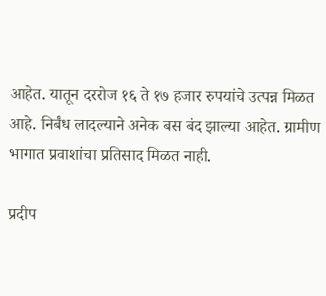आहेत. यातून दररोज १६ ते १७ हजार रुपयांचे उत्पन्न मिळत आहे. निर्बंध लादल्याने अनेक बस बंद झाल्या आहेत. ग्रामीण भागात प्रवाशांचा प्रतिसाद मिळत नाही.

प्रदीप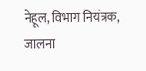नेहूल, विभाग नियंत्रक, जालना